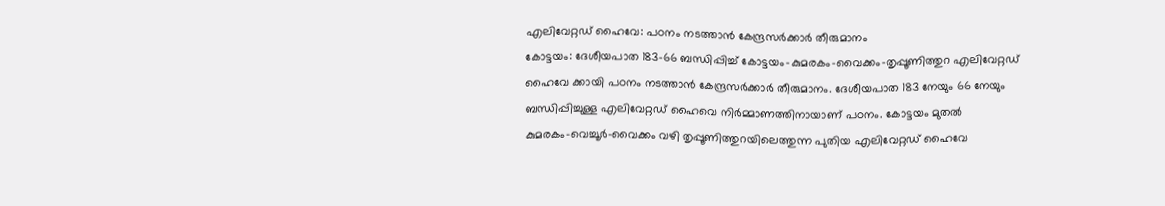എലിവേറ്റഡ് ഹൈവേ: പഠനം നടത്താൻ കേന്ദ്രസർക്കാർ തീരുമാനം
കോട്ടയം: ദേശീയപാത 183–66 ബന്ധിപ്പിച്ച് കോട്ടയം–കുമരകം–വൈക്കം–തൃപ്പൂണിത്തുറ എലിവേറ്റഡ് ഹൈവേ ക്കായി പഠനം നടത്താൻ കേന്ദ്രസർക്കാർ തീരുമാനം. ദേശീയപാത 183 നേയും 66 നേയും ബന്ധിപ്പിച്ചുള്ള എലിവേറ്റഡ് ഹൈവെ നിർമ്മാണത്തിനായാണ് പഠനം. കോട്ടയം മുതൽ കുമരകം–വെച്ചൂർ–വൈക്കം വഴി തൃപ്പൂണിത്തുറയിലെത്തുന്ന പുതിയ എലിവേറ്റഡ് ഹൈവേ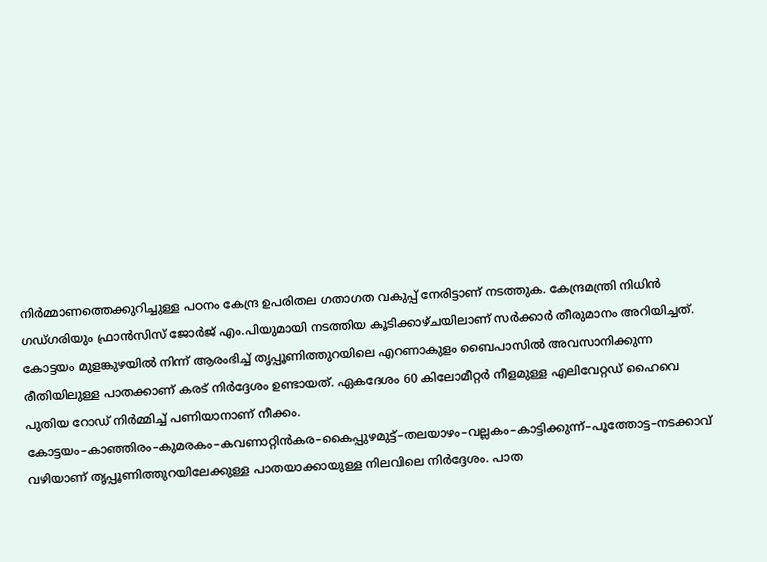നിർമ്മാണത്തെക്കുറിച്ചുള്ള പഠനം കേന്ദ്ര ഉപരിതല ഗതാഗത വകുപ്പ് നേരിട്ടാണ് നടത്തുക. കേന്ദ്രമന്ത്രി നിധിൻ ഗഡ്ഗരിയും ഫ്രാൻസിസ് ജോർജ് എം.പിയുമായി നടത്തിയ കൂടിക്കാഴ്ചയിലാണ് സർക്കാർ തീരുമാനം അറിയിച്ചത്. കോട്ടയം മുളങ്കുഴയിൽ നിന്ന് ആരംഭിച്ച് തൃപ്പൂണിത്തുറയിലെ എറണാകുളം ബൈപാസിൽ അവസാനിക്കുന്ന രീതിയിലുള്ള പാതക്കാണ് കരട് നിർദ്ദേശം ഉണ്ടായത്. ഏകദേശം 60 കിലോമീറ്റർ നീളമുള്ള എലിവേറ്റഡ് ഹൈവെ പുതിയ റോഡ് നിർമ്മിച്ച് പണിയാനാണ് നീക്കം. കോട്ടയം–കാഞ്ഞിരം–കുമരകം–കവണാറ്റിൻകര–കൈപ്പുഴമുട്ട്–തലയാഴം–വല്ലകം–കാട്ടിക്കുന്ന്–പൂത്തോട്ട–നടക്കാവ് വഴിയാണ് തൃപ്പൂണിത്തുറയിലേക്കുള്ള പാതയാക്കായുള്ള നിലവിലെ നിർദ്ദേശം. പാത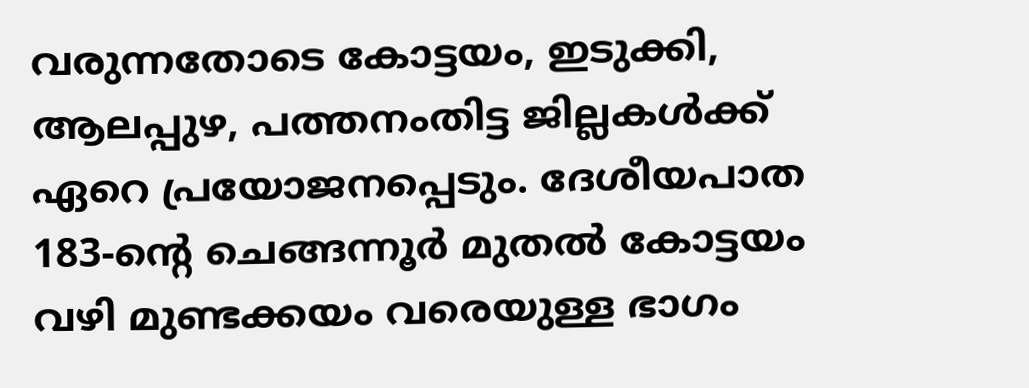വരുന്നതോടെ കോട്ടയം, ഇടുക്കി, ആലപ്പുഴ, പത്തനംതിട്ട ജില്ലകൾക്ക് ഏറെ പ്രയോജനപ്പെടും. ദേശീയപാത 183-ന്റെ ചെങ്ങന്നൂർ മുതൽ കോട്ടയം വഴി മുണ്ടക്കയം വരെയുള്ള ഭാഗം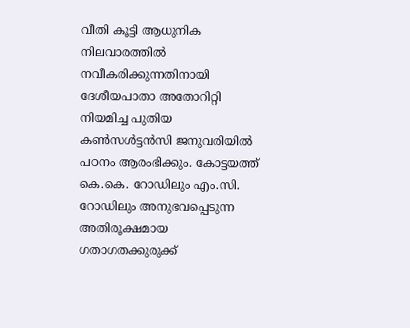വീതി കൂട്ടി ആധുനിക നിലവാരത്തിൽ നവീകരിക്കുന്നതിനായി ദേശീയപാതാ അതോറിറ്റി നിയമിച്ച പുതിയ കൺസൾട്ടൻസി ജനുവരിയിൽ പഠനം ആരംഭിക്കും. കോട്ടയത്ത് കെ.കെ. റോഡിലും എം.സി. റോഡിലും അനുഭവപ്പെടുന്ന അതിരൂക്ഷമായ ഗതാഗതക്കുരുക്ക്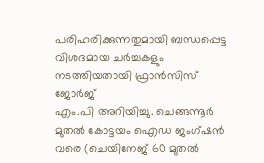പരിഹരിക്കുന്നതുമായി ബന്ധപ്പെട്ട വിശദമായ ചർച്ചകളും നടത്തിയതായി ഫ്രാൻസിസ് ജോർജ്
എം.പി അറിയിച്ചു. ചെങ്ങന്നൂർ മുതൽ കോട്ടയം ഐഡ ജംഗ്ഷൻ വരെ (ചെയിനേജ് 60 മുതൽ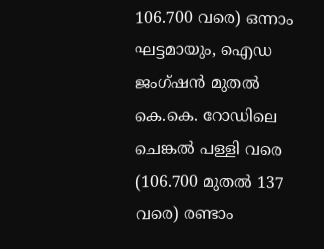106.700 വരെ) ഒന്നാം ഘട്ടമായും, ഐഡ ജംഗ്ഷൻ മുതൽ കെ.കെ. റോഡിലെ ചെങ്കൽ പള്ളി വരെ (106.700 മുതൽ 137 വരെ) രണ്ടാം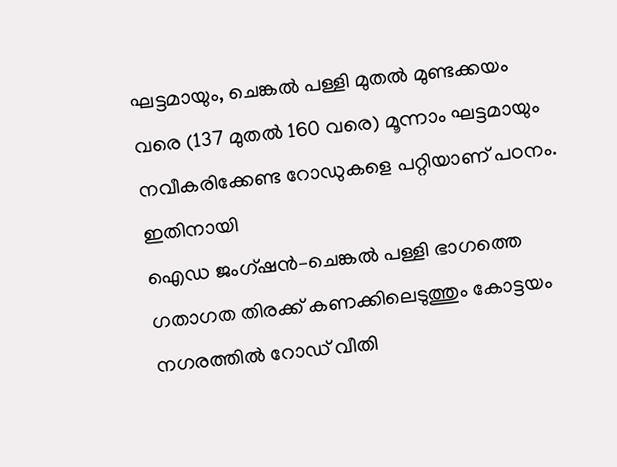ഘട്ടമായും, ചെങ്കൽ പള്ളി മുതൽ മുണ്ടക്കയം വരെ (137 മുതൽ 160 വരെ) മൂന്നാം ഘട്ടമായും നവീകരിക്കേണ്ട റോഡുകളെ പറ്റിയാണ് പഠനം. ഇതിനായി
ഐഡ ജംഗ്ഷൻ–ചെങ്കൽ പള്ളി ഭാഗത്തെ ഗതാഗത തിരക്ക് കണക്കിലെടുത്തും കോട്ടയം നഗരത്തിൽ റോഡ് വീതി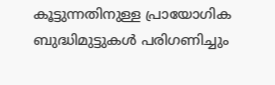കൂട്ടുന്നതിനുള്ള പ്രായോഗിക ബുദ്ധിമുട്ടുകൾ പരിഗണിച്ചും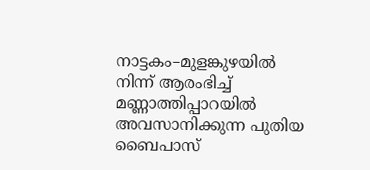നാട്ടകം–മുളങ്കുഴയിൽ നിന്ന് ആരംഭിച്ച് മണ്ണാത്തിപ്പാറയിൽ അവസാനിക്കുന്ന പുതിയ ബൈപാസ്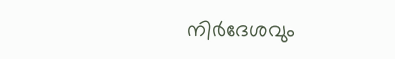നിർദേശവും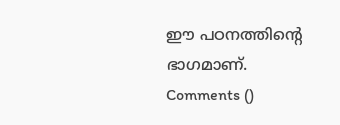ഈ പഠനത്തിൻ്റെ ഭാഗമാണ്.
Comments ()